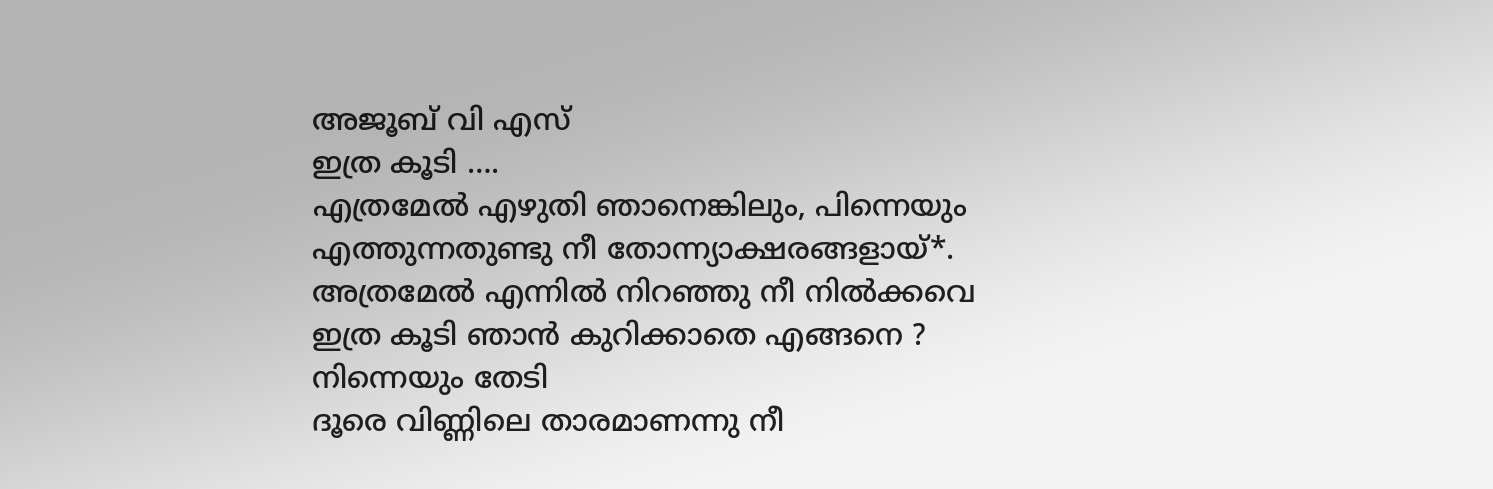അജൂബ് വി എസ്
ഇത്ര കൂടി ….
എത്രമേൽ എഴുതി ഞാനെങ്കിലും, പിന്നെയും
എത്തുന്നതുണ്ടു നീ തോന്ന്യാക്ഷരങ്ങളായ്*.
അത്രമേൽ എന്നിൽ നിറഞ്ഞു നീ നിൽക്കവെ
ഇത്ര കൂടി ഞാൻ കുറിക്കാതെ എങ്ങനെ ?
നിന്നെയും തേടി
ദൂരെ വിണ്ണിലെ താരമാണന്നു നീ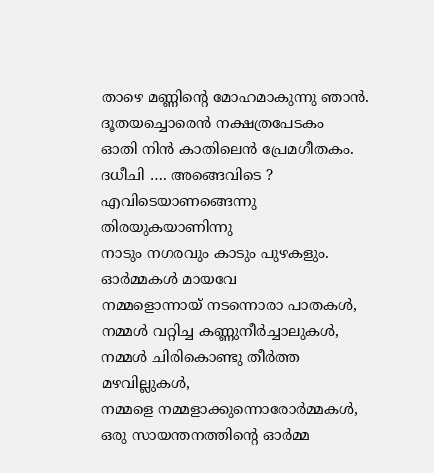താഴെ മണ്ണിന്റെ മോഹമാകുന്നു ഞാൻ.
ദൂതയച്ചൊരെൻ നക്ഷത്രപേടകം
ഓതി നിൻ കാതിലെൻ പ്രേമഗീതകം.
ദധീചി …. അങ്ങെവിടെ ?
എവിടെയാണങ്ങെന്നു തിരയുകയാണിന്നു
നാടും നഗരവും കാടും പുഴകളും.
ഓർമ്മകൾ മായവേ
നമ്മളൊന്നായ് നടന്നൊരാ പാതകൾ,
നമ്മൾ വറ്റിച്ച കണ്ണുനീർച്ചാലുകൾ,
നമ്മൾ ചിരികൊണ്ടു തീർത്ത മഴവില്ലുകൾ,
നമ്മളെ നമ്മളാക്കുന്നൊരോർമ്മകൾ,
ഒരു സായന്തനത്തിന്റെ ഓർമ്മ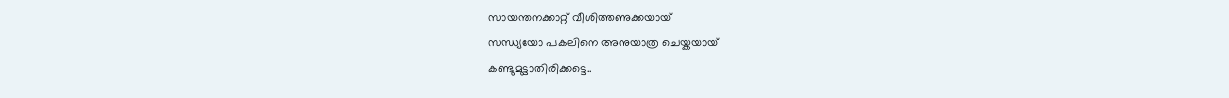സായന്തനക്കാറ്റ് വീശിത്തണുക്കയായ്
സന്ധ്യയോ പകലിനെ അനുയാത്ര ചെയ്കയായ്
കണ്ടുമുട്ടാതിരിക്കട്ടെ..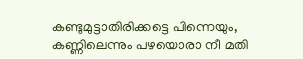കണ്ടുമുട്ടാതിരിക്കട്ടെ പിന്നെയും,
കണ്ണിലെന്നും പഴയൊരാ നീ മതി